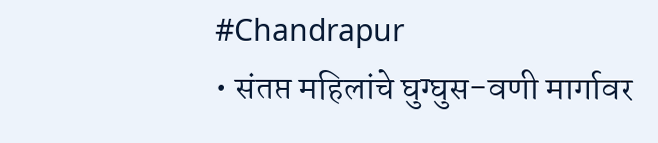#Chandrapur
• संतप्त महिलांचे घुग्घुस-वणी मार्गावर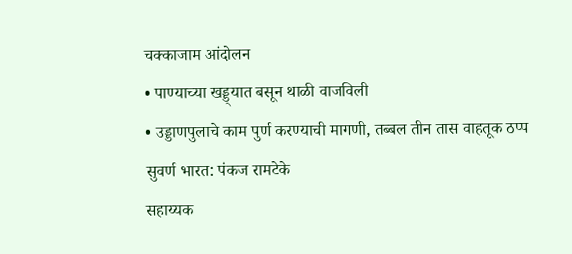चक्काजाम आंदोलन
• पाण्याच्या खड्ड्यात बसून थाळी वाजविली
• उड्डाणपुलाचे काम पुर्ण करण्याची मागणी, तब्बल तीन तास वाहतूक ठप्प
सुवर्ण भारत: पंकज रामटेके
सहाय्यक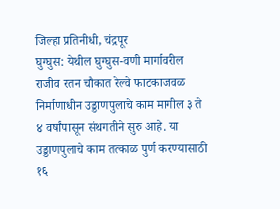जिल्हा प्रतिनीधी, चंद्रपूर
घुग्घुस: येथील घुग्घुस-वणी मार्गावरील राजीव रतन चौकात रेल्वे फाटकाजवळ निर्माणाधीन उड्डाणपुलाचे काम मागील ३ ते ४ वर्षांपासून संथगतीने सुरु आहे. या उड्डाणपुलाचे काम तत्काळ पुर्ण करण्यासाठी १६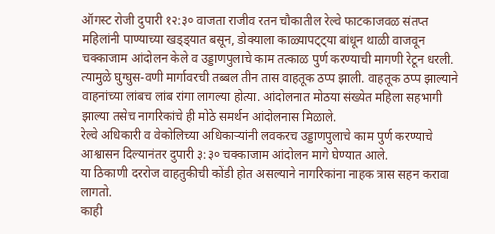ऑगस्ट रोजी दुपारी १२:३० वाजता राजीव रतन चौकातील रेल्वे फाटकाजवळ संतप्त महिलांनी पाण्याच्या खड्ड्यात बसून, डोक्याला काळ्यापट्ट्या बांधून थाळी वाजवून चक्काजाम आंदोलन केले व उड्डाणपुलाचे काम तत्काळ पुर्ण करण्याची मागणी रेटून धरली. त्यामुळे घुग्घुस-वणी मार्गावरची तब्बल तीन तास वाहतूक ठप्प झाली. वाहतूक ठप्प झाल्याने वाहनांच्या लांबच लांब रांगा लागल्या होत्या. आंदोलनात मोठया संख्येत महिला सहभागी झाल्या तसेच नागरिकांचे ही मोठे समर्थन आंदोलनास मिळाले.
रेल्वे अधिकारी व वेकोलिच्या अधिकाऱ्यांनी लवकरच उड्डाणपुलाचे काम पुर्ण करण्याचे आश्वासन दिल्यानंतर दुपारी ३:३० चक्काजाम आंदोलन मागे घेण्यात आले.
या ठिकाणी दररोज वाहतुकीची कोंडी होत असल्याने नागरिकांना नाहक त्रास सहन करावा लागतो.
काही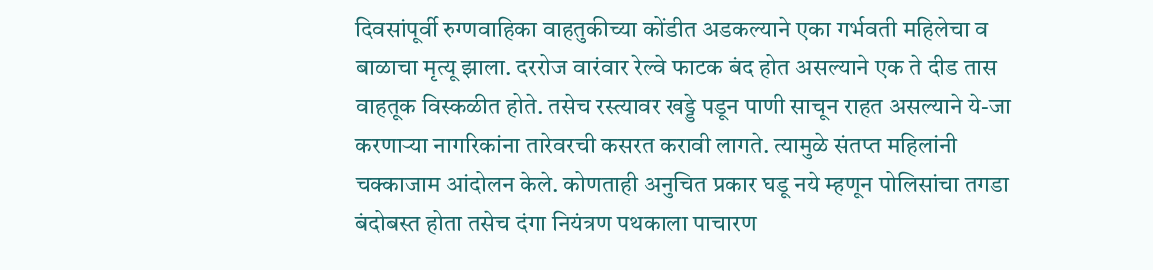दिवसांपूर्वी रुग्णवाहिका वाहतुकीच्या कोंडीत अडकल्याने एका गर्भवती महिलेचा व बाळाचा मृत्यू झाला. दररोज वारंवार रेल्वे फाटक बंद होत असल्याने एक ते दीड तास वाहतूक विस्कळीत होते. तसेच रस्त्यावर खड्डे पडून पाणी साचून राहत असल्याने ये-जा करणाऱ्या नागरिकांना तारेवरची कसरत करावी लागते. त्यामुळे संतप्त महिलांनी चक्काजाम आंदोलन केले. कोणताही अनुचित प्रकार घडू नये म्हणून पोलिसांचा तगडा बंदोबस्त होता तसेच दंगा नियंत्रण पथकाला पाचारण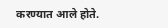करण्यात आले होते.